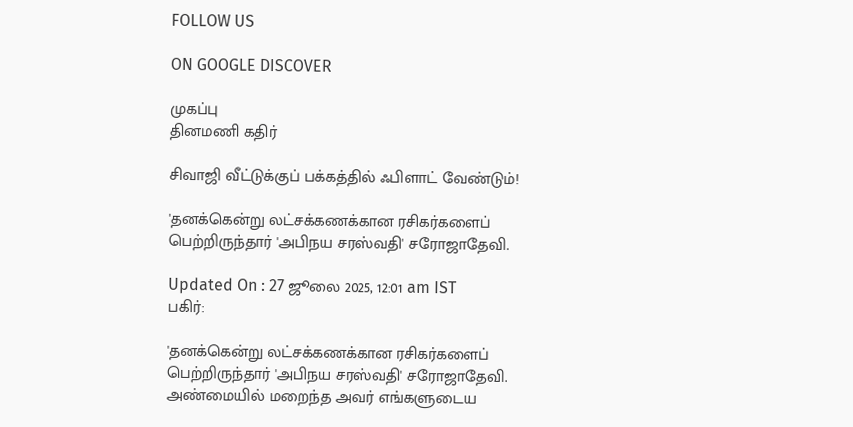FOLLOW US

ON GOOGLE DISCOVER

முகப்பு
தினமணி கதிர்

சிவாஜி வீட்டுக்குப் பக்கத்தில் ஃபிளாட் வேண்டும்!

'தனக்கென்று லட்சக்கணக்கான ரசிகர்களைப் பெற்றிருந்தார் 'அபிநய சரஸ்வதி' சரோஜாதேவி.

Updated On : 27 ஜூலை 2025, 12:01 am IST
பகிர்:

'தனக்கென்று லட்சக்கணக்கான ரசிகர்களைப் பெற்றிருந்தார் 'அபிநய சரஸ்வதி' சரோஜாதேவி. அண்மையில் மறைந்த அவர் எங்களுடைய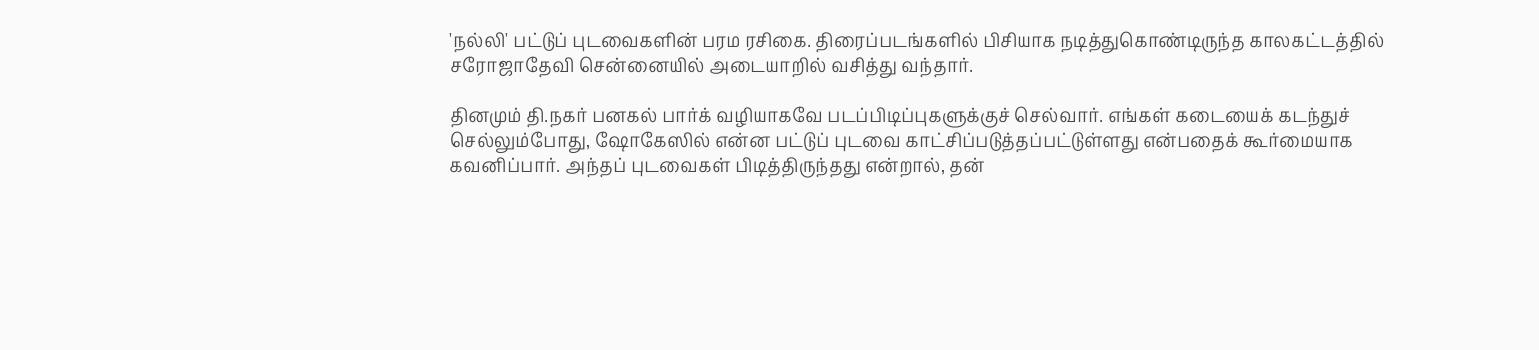'நல்லி' பட்டுப் புடவைகளின் பரம ரசிகை. திரைப்படங்களில் பிசியாக நடித்துகொண்டிருந்த காலகட்டத்தில் சரோஜாதேவி சென்னையில் அடையாறில் வசித்து வந்தார்.

தினமும் தி.நகர் பனகல் பார்க் வழியாகவே படப்பிடிப்புகளுக்குச் செல்வார். எங்கள் கடையைக் கடந்துச் செல்லும்போது, ஷோகேஸில் என்ன பட்டுப் புடவை காட்சிப்படுத்தப்பட்டுள்ளது என்பதைக் கூர்மையாக கவனிப்பார். அந்தப் புடவைகள் பிடித்திருந்தது என்றால், தன்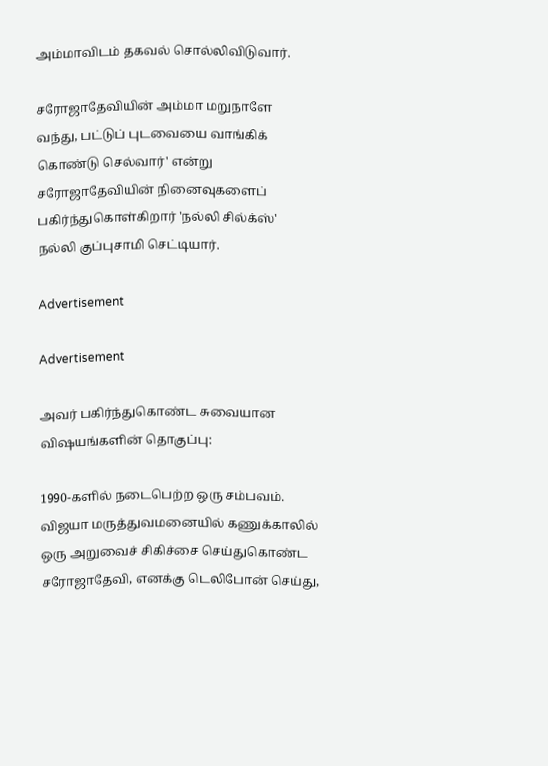அம்மாவிடம் தகவல் சொல்லிவிடுவார்.

சரோஜாதேவியின் அம்மா மறுநாளே வந்து, பட்டுப் புடவையை வாங்கிக் கொண்டு செல்வார்' என்று சரோஜாதேவியின் நினைவுகளைப் பகிர்ந்துகொள்கிறார் 'நல்லி சில்க்ஸ்' நல்லி குப்புசாமி செட்டியார்.

Advertisement

Advertisement

அவர் பகிர்ந்துகொண்ட சுவையான விஷயங்களின் தொகுப்பு:

1990-களில் நடைபெற்ற ஒரு சம்பவம். விஜயா மருத்துவமனையில் கணுக்காலில் ஒரு அறுவைச் சிகிச்சை செய்துகொண்ட சரோஜாதேவி, எனக்கு டெலிபோன் செய்து,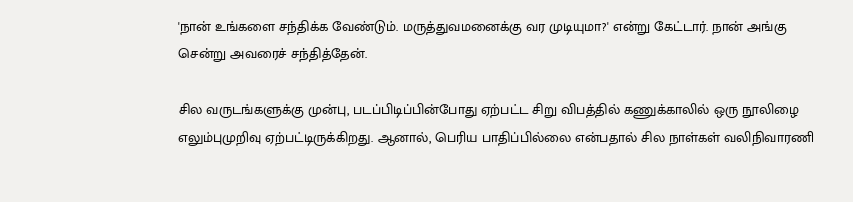'நான் உங்களை சந்திக்க வேண்டும். மருத்துவமனைக்கு வர முடியுமா?' என்று கேட்டார். நான் அங்கு சென்று அவரைச் சந்தித்தேன்.

சில வருடங்களுக்கு முன்பு, படப்பிடிப்பின்போது ஏற்பட்ட சிறு விபத்தில் கணுக்காலில் ஒரு நூலிழை எலும்புமுறிவு ஏற்பட்டிருக்கிறது. ஆனால், பெரிய பாதிப்பில்லை என்பதால் சில நாள்கள் வலிநிவாரணி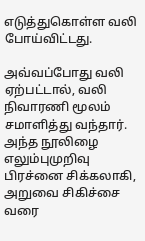எடுத்துகொள்ள வலி போய்விட்டது.

அவ்வப்போது வலி ஏற்பட்டால், வலி நிவாரணி மூலம் சமாளித்து வந்தார். அந்த நூலிழை எலும்புமுறிவு பிரச்னை சிக்கலாகி, அறுவை சிகிச்சை வரை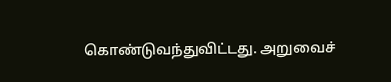கொண்டுவந்துவிட்டது. அறுவைச்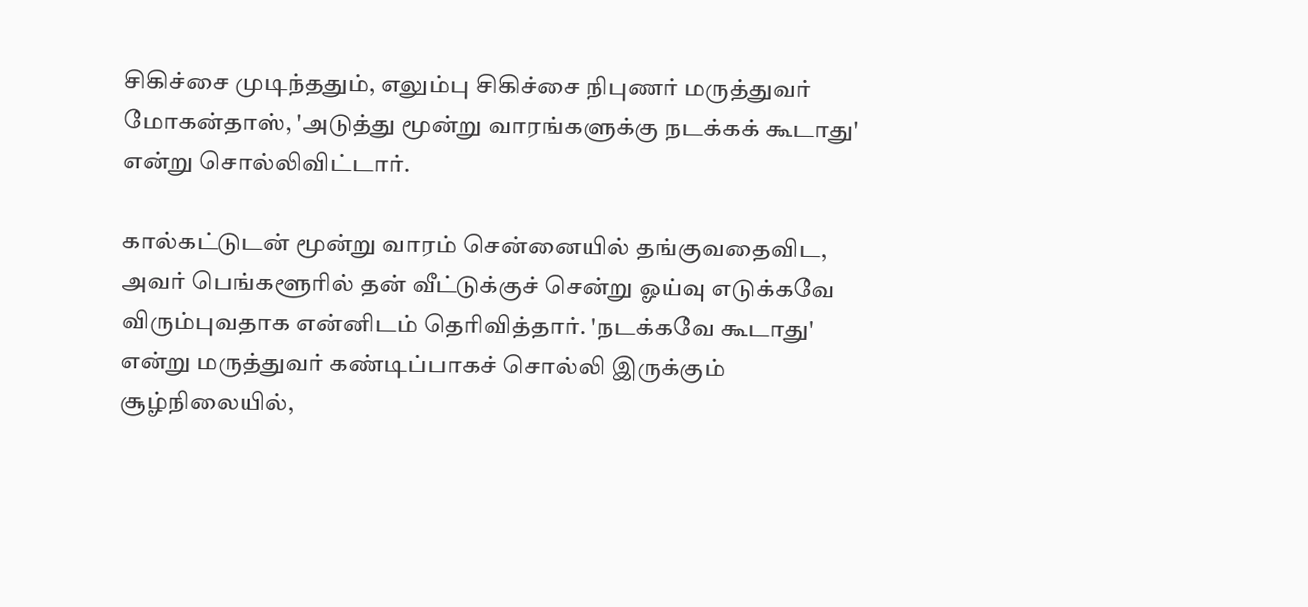சிகிச்சை முடிந்ததும், எலும்பு சிகிச்சை நிபுணர் மருத்துவர் மோகன்தாஸ், 'அடுத்து மூன்று வாரங்களுக்கு நடக்கக் கூடாது' என்று சொல்லிவிட்டார்.

கால்கட்டுடன் மூன்று வாரம் சென்னையில் தங்குவதைவிட, அவர் பெங்களூரில் தன் வீட்டுக்குச் சென்று ஓய்வு எடுக்கவே விரும்புவதாக என்னிடம் தெரிவித்தார். 'நடக்கவே கூடாது' என்று மருத்துவர் கண்டிப்பாகச் சொல்லி இருக்கும் சூழ்நிலையில்,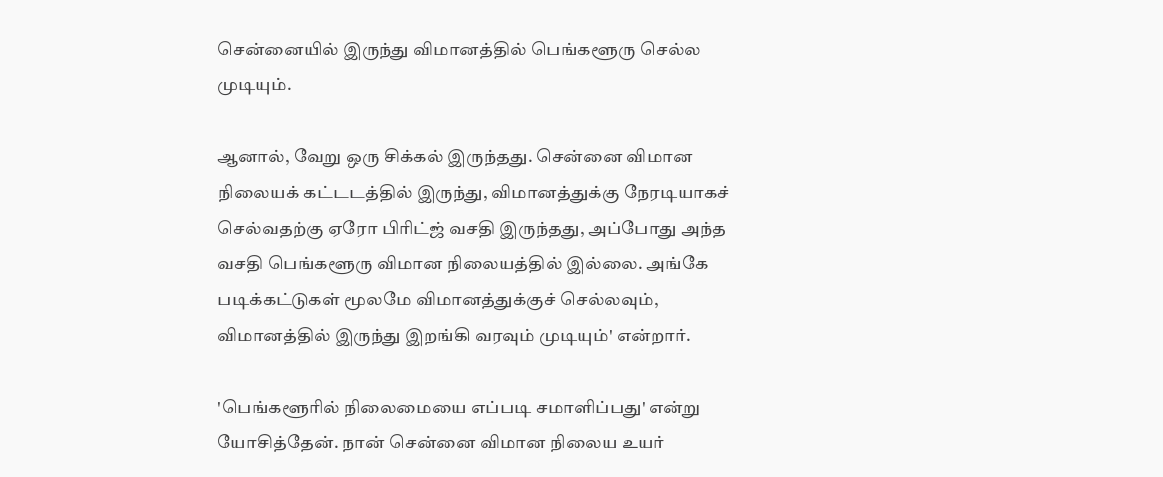சென்னையில் இருந்து விமானத்தில் பெங்களூரு செல்ல முடியும்.

ஆனால், வேறு ஒரு சிக்கல் இருந்தது. சென்னை விமான நிலையக் கட்டடத்தில் இருந்து, விமானத்துக்கு நேரடியாகச் செல்வதற்கு ஏரோ பிரிட்ஜ் வசதி இருந்தது, அப்போது அந்த வசதி பெங்களூரு விமான நிலையத்தில் இல்லை. அங்கே படிக்கட்டுகள் மூலமே விமானத்துக்குச் செல்லவும், விமானத்தில் இருந்து இறங்கி வரவும் முடியும்' என்றார்.

'பெங்களூரில் நிலைமையை எப்படி சமாளிப்பது' என்று யோசித்தேன். நான் சென்னை விமான நிலைய உயர்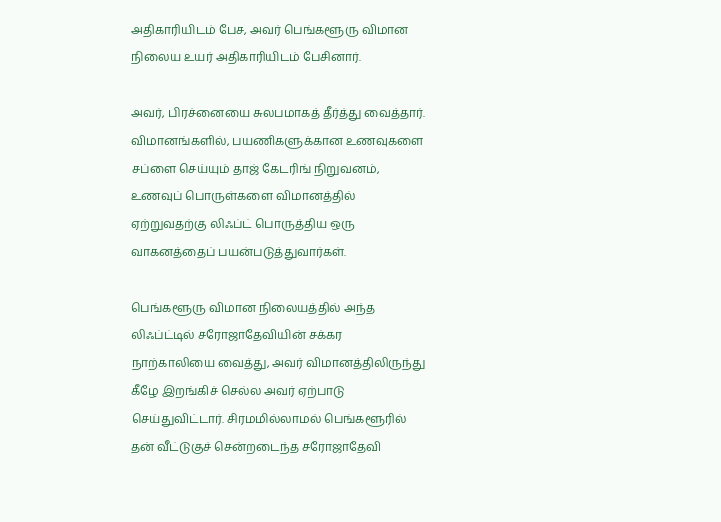அதிகாரியிடம் பேச, அவர் பெங்களூரு விமான நிலைய உயர் அதிகாரியிடம் பேசினார்.

அவர், பிரச்னையை சுலபமாகத் தீர்த்து வைத்தார். விமானங்களில், பயணிகளுக்கான உணவுகளை சப்ளை செய்யும் தாஜ் கேடரிங் நிறுவனம், உணவுப் பொருள்களை விமானத்தில் ஏற்றுவதற்கு லிஃப்ட் பொருத்திய ஒரு வாகனத்தைப் பயன்படுத்துவார்கள்.

பெங்களூரு விமான நிலையத்தில் அந்த லிஃப்ட்டில் சரோஜாதேவியின் சக்கர நாற்காலியை வைத்து, அவர் விமானத்திலிருந்து கீழே இறங்கிச் செல்ல அவர் ஏற்பாடு செய்துவிட்டார். சிரமமில்லாமல் பெங்களூரில் தன் வீட்டுகுச் சென்றடைந்த சரோஜாதேவி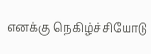எனக்கு நெகிழ்ச்சியோடு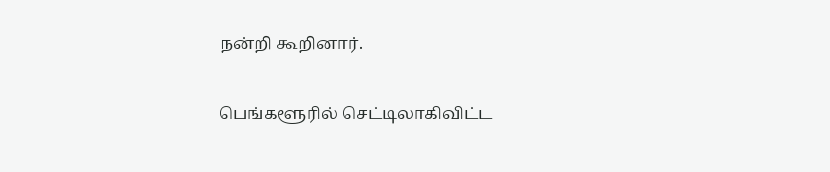நன்றி கூறினார்.

பெங்களூரில் செட்டிலாகிவிட்ட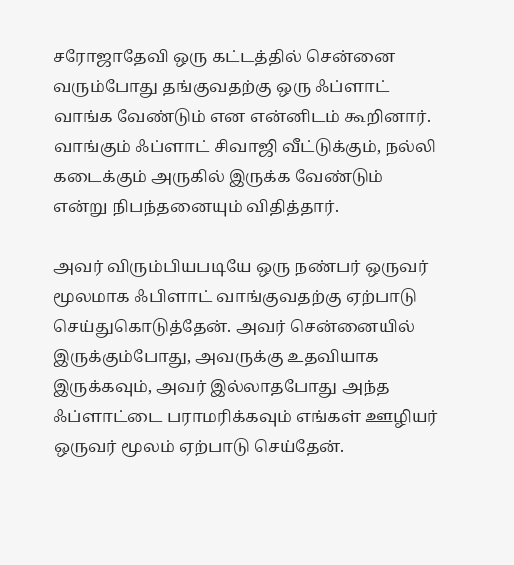சரோஜாதேவி ஒரு கட்டத்தில் சென்னை வரும்போது தங்குவதற்கு ஒரு ஃப்ளாட் வாங்க வேண்டும் என என்னிடம் கூறினார். வாங்கும் ஃப்ளாட் சிவாஜி வீட்டுக்கும், நல்லி கடைக்கும் அருகில் இருக்க வேண்டும் என்று நிபந்தனையும் விதித்தார்.

அவர் விரும்பியபடியே ஒரு நண்பர் ஒருவர் மூலமாக ஃபிளாட் வாங்குவதற்கு ஏற்பாடு செய்துகொடுத்தேன். அவர் சென்னையில் இருக்கும்போது, அவருக்கு உதவியாக இருக்கவும், அவர் இல்லாதபோது அந்த ஃப்ளாட்டை பராமரிக்கவும் எங்கள் ஊழியர் ஒருவர் மூலம் ஏற்பாடு செய்தேன்.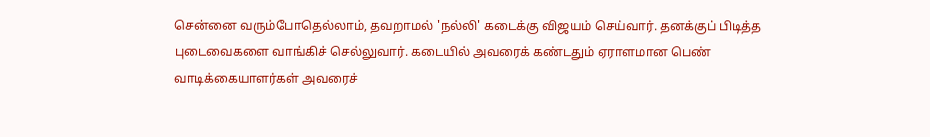சென்னை வரும்போதெல்லாம், தவறாமல் 'நல்லி' கடைக்கு விஜயம் செய்வார். தனக்குப் பிடித்த புடைவைகளை வாங்கிச் செல்லுவார். கடையில் அவரைக் கண்டதும் ஏராளமான பெண் வாடிக்கையாளர்கள் அவரைச்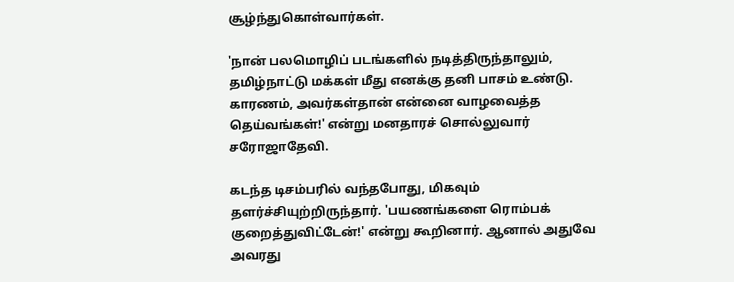சூழ்ந்துகொள்வார்கள்.

'நான் பலமொழிப் படங்களில் நடித்திருந்தாலும், தமிழ்நாட்டு மக்கள் மீது எனக்கு தனி பாசம் உண்டு. காரணம், அவர்கள்தான் என்னை வாழவைத்த தெய்வங்கள்!' என்று மனதாரச் சொல்லுவார் சரோஜாதேவி.

கடந்த டிசம்பரில் வந்தபோது, மிகவும் தளர்ச்சியுற்றிருந்தார். 'பயணங்களை ரொம்பக் குறைத்துவிட்டேன்!' என்று கூறினார். ஆனால் அதுவே அவரது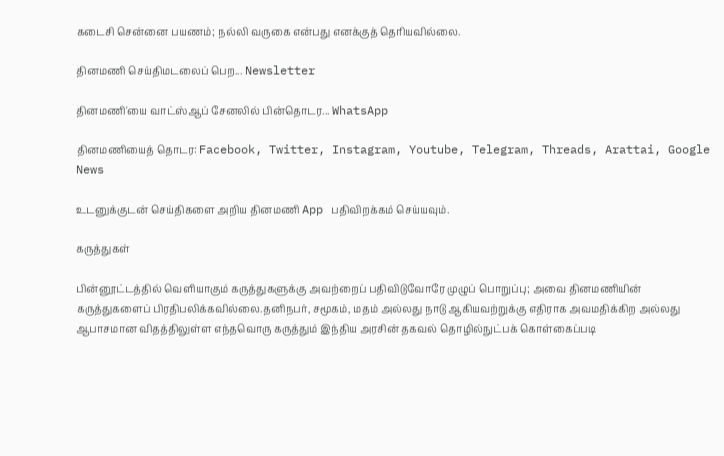கடைசி சென்னை பயணம்; நல்லி வருகை என்பது எனக்குத் தெரியவில்லை.

தினமணி செய்திமடலைப் பெற... Newsletter

தினமணி'யை வாட்ஸ்ஆப் சேனலில் பின்தொடர... WhatsApp

தினமணியைத் தொடர: Facebook, Twitter, Instagram, Youtube, Telegram, Threads, Arattai, Google News

உடனுக்குடன் செய்திகளை அறிய தினமணி App பதிவிறக்கம் செய்யவும்.

கருத்துகள்

பின்னூட்டத்தில் வெளியாகும் கருத்துகளுக்கு அவற்றைப் பதிவிடுவோரே முழுப் பொறுப்பு; அவை தினமணியின் கருத்துகளைப் பிரதிபலிக்கவில்லை.தனிநபர், சமூகம், மதம் அல்லது நாடு ஆகியவற்றுக்கு எதிராக அவமதிக்கிற அல்லது ஆபாசமான விதத்திலுள்ள எந்தவொரு கருத்தும் இந்திய அரசின் தகவல் தொழில்நுட்பக் கொள்கைப்படி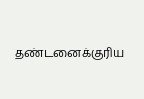தண்டனைக்குரிய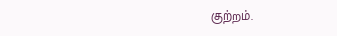குற்றம்.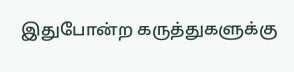இதுபோன்ற கருத்துகளுக்கு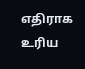எதிராக உரிய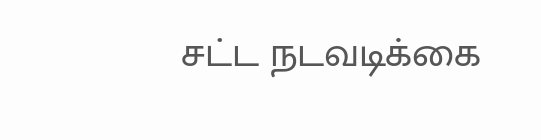சட்ட நடவடிக்கை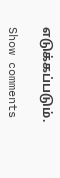எடுக்கப்படும்.

Show comments